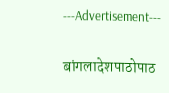---Advertisement---

बांगलादेशपाठोपाठ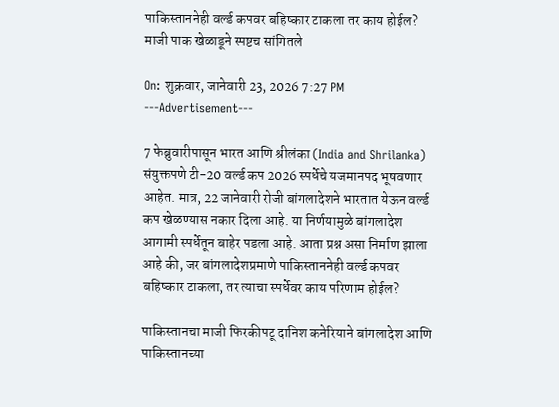पाकिस्ताननेही वर्ल्ड कपवर बहिष्कार टाकला तर काय होईल? माजी पाक खेळाडूने स्पष्टच सांगितले

On: शुक्रवार, जानेवारी 23, 2026 7:27 PM
---Advertisement---

7 फेब्रुवारीपासून भारत आणि श्रीलंका (India and Shrilanka) संयुक्तपणे टी-20 वर्ल्ड कप 2026 स्पर्धेचे यजमानपद भूषवणार आहेत. मात्र, 22 जानेवारी रोजी बांगलादेशने भारतात येऊन वर्ल्ड कप खेळण्यास नकार दिला आहे. या निर्णयामुळे बांगलादेश आगामी स्पर्धेतून बाहेर पडला आहे. आता प्रश्न असा निर्माण झाला आहे की, जर बांगलादेशप्रमाणे पाकिस्ताननेही वर्ल्ड कपवर बहिष्कार टाकला, तर त्याचा स्पर्धेवर काय परिणाम होईल?

पाकिस्तानचा माजी फिरकीपटू दानिश कनेरियाने बांगलादेश आणि पाकिस्तानच्या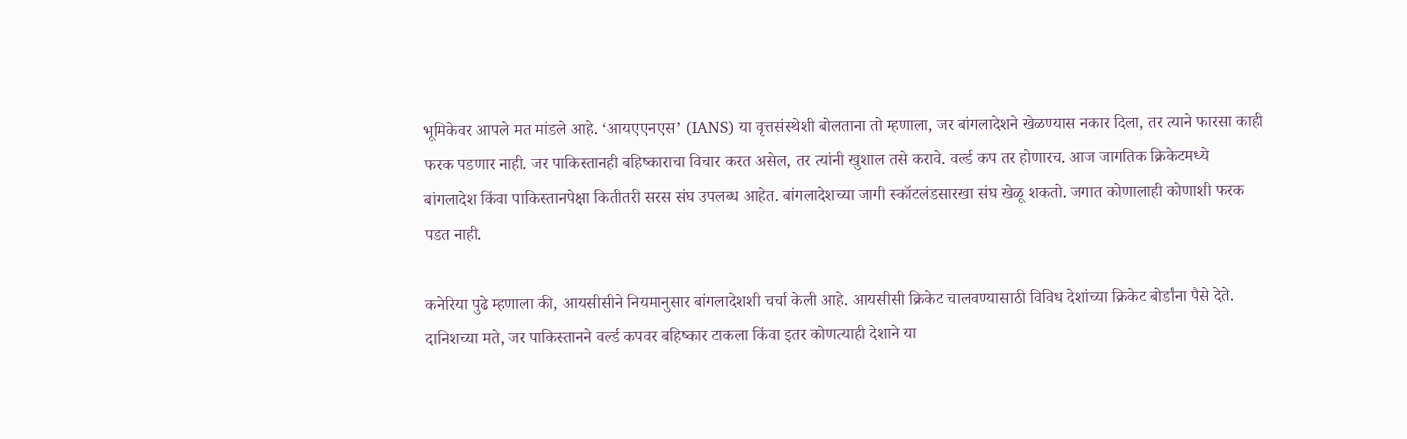भूमिकेवर आपले मत मांडले आहे. ‘आयएएनएस’ (IANS) या वृत्तसंस्थेशी बोलताना तो म्हणाला, जर बांगलादेशने खेळण्यास नकार दिला, तर त्याने फारसा काही फरक पडणार नाही. जर पाकिस्तानही बहिष्काराचा विचार करत असेल, तर त्यांनी खुशाल तसे करावे. वर्ल्ड कप तर होणारच. आज जागतिक क्रिकेटमध्ये बांगलादेश किंवा पाकिस्तानपेक्षा कितीतरी सरस संघ उपलब्ध आहेत. बांगलादेशच्या जागी स्कॉटलंडसारखा संघ खेळू शकतो. जगात कोणालाही कोणाशी फरक पडत नाही.

कनेरिया पुढे म्हणाला की, आयसीसीने नियमानुसार बांगलादेशशी चर्चा केली आहे. आयसीसी क्रिकेट चालवण्यासाठी विविध देशांच्या क्रिकेट बोर्डांना पैसे देते. दानिशच्या मते, जर पाकिस्तानने वर्ल्ड कपवर बहिष्कार टाकला किंवा इतर कोणत्याही देशाने या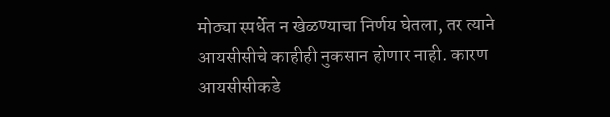मोठ्या स्पर्धेत न खेळण्याचा निर्णय घेतला, तर त्याने आयसीसीचे काहीही नुकसान होणार नाही. कारण आयसीसीकडे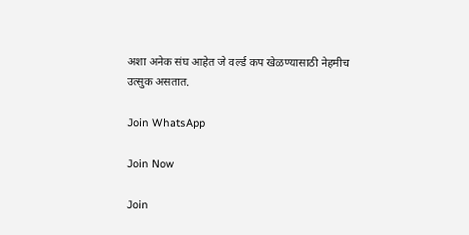अशा अनेक संघ आहेत जे वर्ल्ड कप खेळण्यासाठी नेहमीच उत्सुक असतात.

Join WhatsApp

Join Now

Join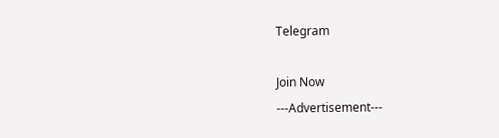Telegram

Join Now
---Advertisement---